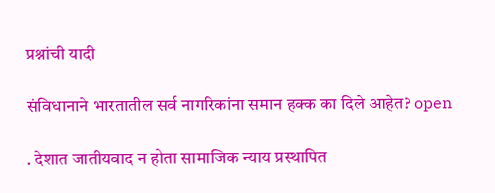प्रश्नांची यादी

संविधानाने भारतातील सर्व नागरिकांना समान हक्क का दिले आहेत? open

. देशात जातीयवाद न होता सामाजिक न्याय प्रस्थापित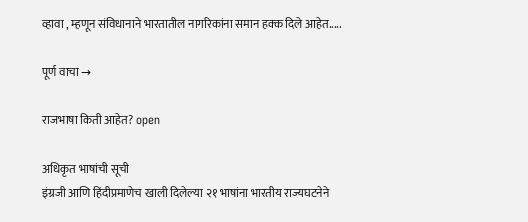व्हावा , म्हणून संविधानाने भारतातील नागरिकांना समान हक्क दिले आहेत.....

पूर्ण वाचा →

राजभाषा किती आहेत? open

अधिकृत भाषांची सूची
इंग्रजी आणि हिंदीप्रमाणेच खाली दिलेल्या २१ भाषांना भारतीय राज्यघटनेने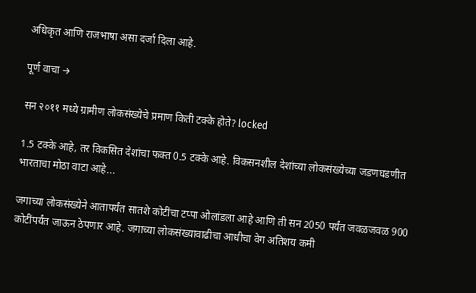अधिकृत आणि राजभाषा असा दर्जा दिला आहे.

पूर्ण वाचा →

सन २०११ मध्ये ग्रामीण लोकसंख्येचे प्रमाण किती टक्के होते? locked

1.5 टक्के आहे, तर विकसित देशांचा फक्त 0.5 टक्के आहे. विकसनशील देशांच्या लोकसंख्येच्या जडणघडणीत भारताचा मोठा वाटा आहे...

जगाच्या लोकसंख्येने आतापर्यंत सातशे कोटींचा टप्पा ओलांडला आहे आणि ती सन 2050 पर्यंत जवळजवळ 900 कोटींपर्यंत जाऊन ठेपणार आहे. जगाच्या लोकसंख्यावाढीचा आधीचा वेग अतिशय कमी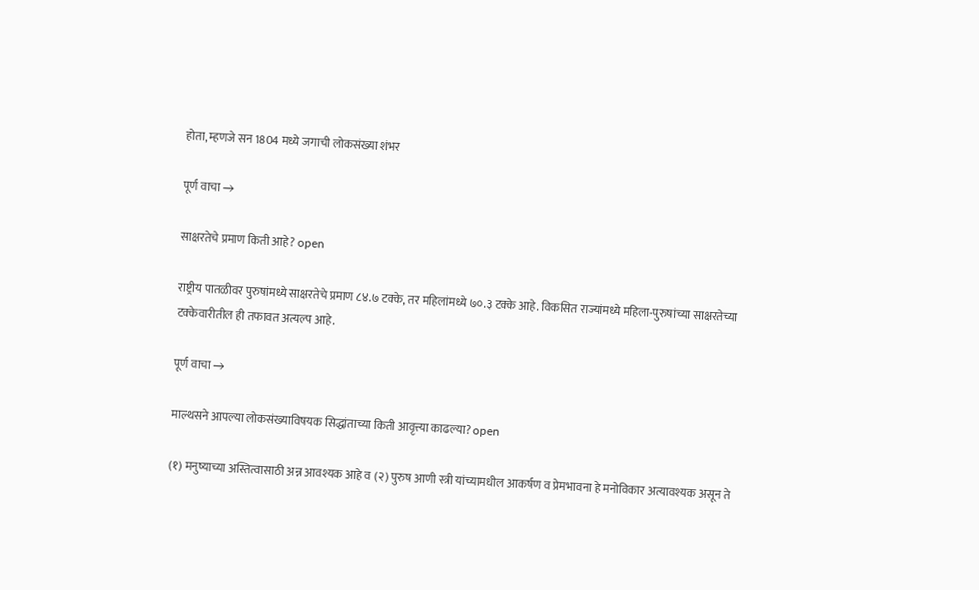होता, म्हणजे सन 1804 मध्ये जगाची लोकसंख्या शंभर

पूर्ण वाचा →

साक्षरतेचे प्रमाण किती आहे? open

राष्ट्रीय पातळीवर पुरुषांमध्ये साक्षरतेचे प्रमाण ८४.७ टक्के, तर महिलांमध्ये ७०.३ टक्के आहे. विकसित राज्यांमध्ये महिला-पुरुषांच्या साक्षरतेच्या टक्केवारीतील ही तफावत अत्यल्प आहे.

पूर्ण वाचा →

माल्थसने आपल्या लोकसंख्याविषयक सिद्धांताच्या किती आवृत्त्या काढल्या? open

(१) मनुष्याच्या अस्तित्वासाठी अन्न आवश्यक आहे व (२) पुरुष आणी स्त्री यांच्यामधील आकर्षण व प्रेमभावना हे मनोविकार अत्यावश्यक असून ते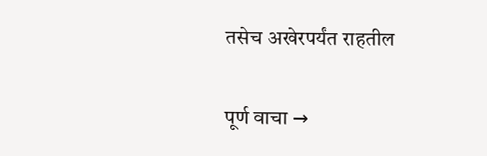तसेच अखेरपर्यंत राहतील

पूर्ण वाचा →